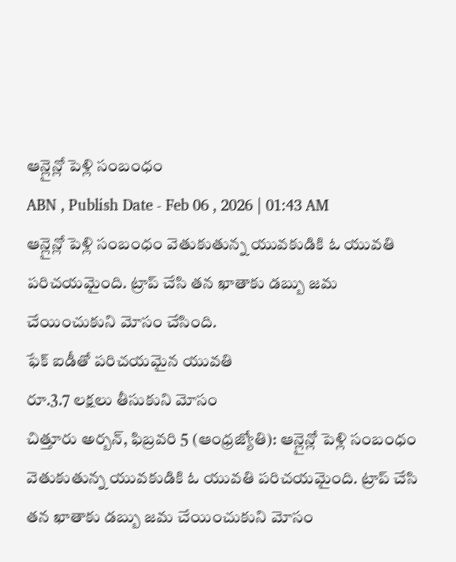ఆన్లైన్లో పెళ్లి సంబంధం
ABN , Publish Date - Feb 06 , 2026 | 01:43 AM
ఆన్లైన్లో పెళ్లి సంబంధం వెతుకుతున్న యువకుడికి ఓ యువతి పరిచయమైంది. ట్రాప్ చేసి తన ఖాతాకు డబ్బు జమ చేయించుకుని మోసం చేసింది.
ఫేక్ ఐడీతో పరిచయమైన యువతి
రూ.3.7 లక్షలు తీసుకుని మోసం
చిత్తూరు అర్బన్, ఫిబ్రవరి 5 (ఆంధ్రజ్యోతి): ఆన్లైన్లో పెళ్లి సంబంధం వెతుకుతున్న యువకుడికి ఓ యువతి పరిచయమైంది. ట్రాప్ చేసి తన ఖాతాకు డబ్బు జమ చేయించుకుని మోసం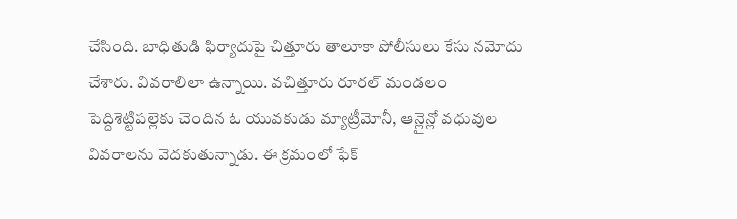చేసింది. బాధితుడి ఫిర్యాదుపై చిత్తూరు తాలూకా పోలీసులు కేసు నమోదు చేశారు. వివరాలిలా ఉన్నాయి. వచిత్తూరు రూరల్ మండలం పెద్దిశెట్టిపల్లెకు చెందిన ఓ యువకుడు మ్యాట్రీమోనీ, ఆన్లైన్లో వధువుల వివరాలను వెదకుతున్నాడు. ఈ క్రమంలో ఫేక్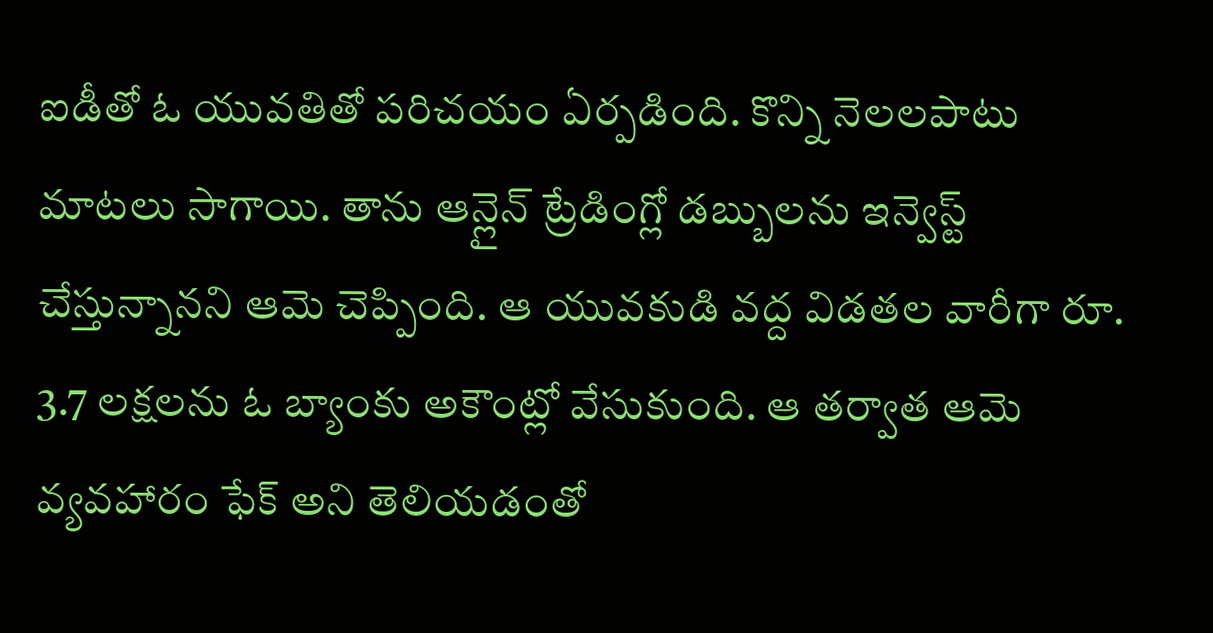ఐడీతో ఓ యువతితో పరిచయం ఏర్పడింది. కొన్ని నెలలపాటు మాటలు సాగాయి. తాను ఆన్లైన్ ట్రేడింగ్లో డబ్బులను ఇన్వెస్ట్ చేస్తున్నానని ఆమె చెప్పింది. ఆ యువకుడి వద్ద విడతల వారీగా రూ. 3.7 లక్షలను ఓ బ్యాంకు అకౌంట్లో వేసుకుంది. ఆ తర్వాత ఆమె వ్యవహారం ఫేక్ అని తెలియడంతో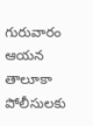గురువారం ఆయన తాలూకా పోలీసులకు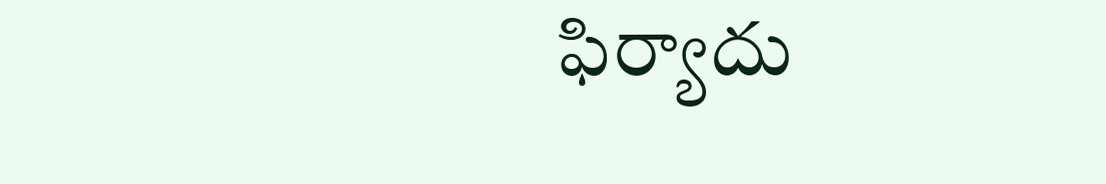ఫిర్యాదు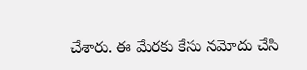చేశారు. ఈ మేరకు కేసు నమోదు చేసి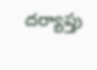దర్యాప్తు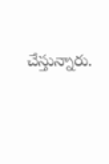చేస్తున్నారు.